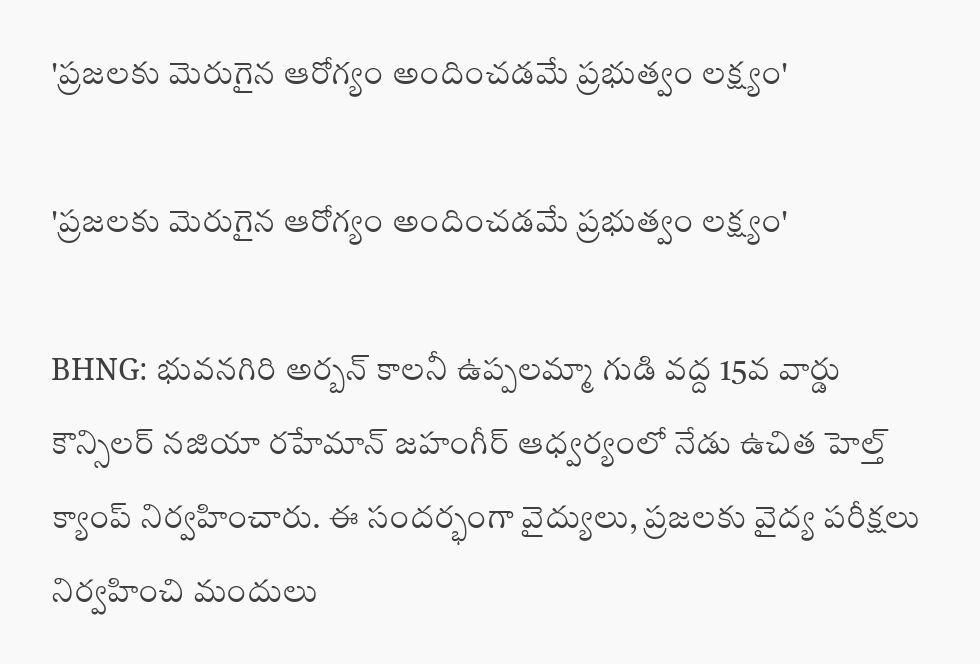'ప్రజలకు మెరుగైన ఆరోగ్యం అందించడమే ప్రభుత్వం లక్ష్యం'

'ప్రజలకు మెరుగైన ఆరోగ్యం అందించడమే ప్రభుత్వం లక్ష్యం'

BHNG: భువనగిరి అర్బన్ కాలనీ ఉప్పలమ్మా గుడి వద్ద 15వ వార్డు కౌన్సిలర్ నజియా రహేమాన్ జహంగీర్ ఆధ్వర్యంలో నేడు ఉచిత హెల్త్ క్యాంప్ నిర్వహించారు. ఈ సందర్భంగా వైద్యులు, ప్రజలకు వైద్య పరీక్షలు నిర్వహించి మందులు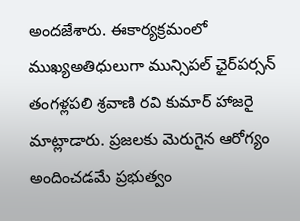అందజేశారు. ఈకార్యక్రమంలో ముఖ్యఅతిధులుగా మున్సిపల్ ఛైర్‌పర్సన్ తంగళ్లపలి శ్రవాణి రవి కుమార్ హాజరై మాట్లాడారు. ప్రజలకు మెరుగైన ఆరోగ్యం అందించడమే ప్రభుత్వం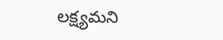లక్ష్యమని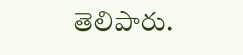తెలిపారు.